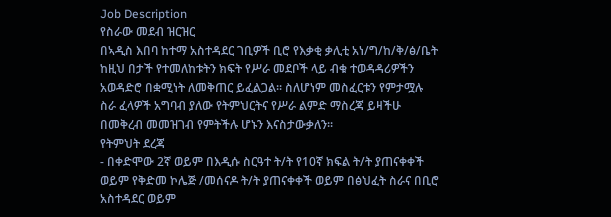Job Description
የስራው መደብ ዝርዝር
በኣዲስ እበባ ከተማ አስተዳደር ገቢዎች ቢሮ የእቃቂ ቃሊቲ አነ/ግ/ከ/ቅ/ፅ/ቤት ከዚህ በታች የተመለከቱትን ክፍት የሥራ መደቦች ላይ ብቁ ተወዳዳሪዎችን አወዳድሮ በቋሚነት ለመቅጠር ይፈልጋል፡፡ ስለሆነም መስፈርቱን የምታሟሉ ስራ ፈላዎች አግባብ ያለው የትምህርትና የሥራ ልምድ ማስረጃ ይዛችሁ በመቅረብ መመዝገብ የምትችሉ ሆኑን እናስታውቃለን፡፡
የትምህት ደረጃ
- በቀድሞው 2ኛ ወይም በእዲሱ ስርዓተ ት/ት የ10ኛ ክፍል ት/ት ያጠናቀቀች ወይም የቅድመ ኮሌጅ /መሰናዶ ት/ት ያጠናቀቀች ወይም በፅህፈት ስራና በቢሮ አስተዳደር ወይም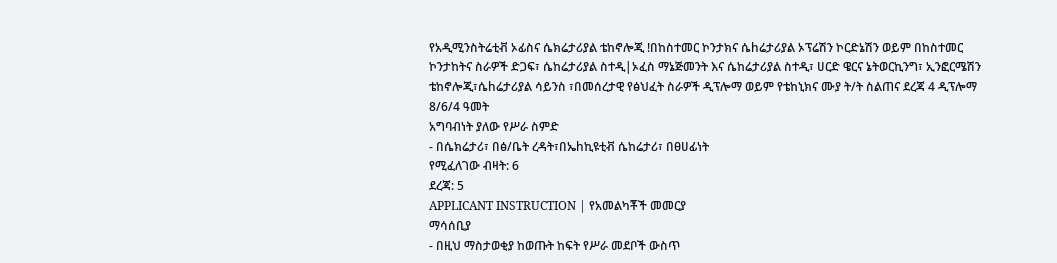የአዲሚንስትሬቲቭ ኦፊስና ሴክሬታሪያል ቴከኖሎጂ !በከስተመር ኮንታክና ሴhሬታሪያል ኦፕሬሽን ኮርድኔሽን ወይም በከስተመር ኮንታከትና ስራዎች ድጋፍ፣ ሴከሬታሪያል ስተዲ|ኦፈስ ማኔጅመንት እና ሴከሬታሪያል ስተዲ፣ ሀርድ ዌርና ኔትወርኪንግ፣ ኢንፎርሜሽን ቴከኖሎጂ፣ሴhሬታሪያል ሳይንስ ፣በመሰረታዊ የፅህፈት ስራዎች ዲፕሎማ ወይም የቴከኒክና ሙያ ት/ት ስልጠና ደረጃ 4 ዲፕሎማ 8/6/4 ዓመት
አግባብነት ያለው የሥራ ስምድ
- በሴክሬታሪ፣ በፅ/ቤት ረዳት፣በኤhኪዩቲቭ ሴከሬታሪ፣ በፀሀፊነት
የሚፈለገው ብዛት: 6
ደረጃ: 5
APPLICANT INSTRUCTION | የአመልካቾች መመርያ
ማሳሰቢያ
- በዚህ ማስታወቂያ ከወጡት ከፍት የሥራ መደቦች ውስጥ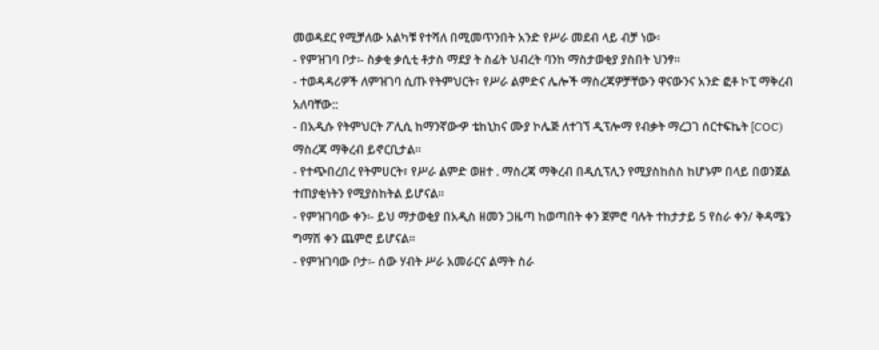መወዳደር የሚቻለው አልካቹ የተሻለ በሚመጥንበት አንድ የሥራ መደብ ላይ ብቻ ነው፡
- የምዝገባ ቦታ፡- ስቃቂ ቃሲቲ ቶታስ ማደያ ት ስፊት ህብረት ባንከ ማስታወቂያ ያስበት ህንፃ፡፡
- ተወዳዳሪዎች ለምዝገባ ሲጡ የትምህርት፣ የሥራ ልምድና ሌሎች ማስረጃዎቻቸውን ዋናውንና አንድ ፎቶ ኮፒ ማቅረብ አለባቸው::
- በአዲሱ የትምህርት ፖሊሲ ከማንኛውዏ ቴከኒከና ሙያ ኮሌጅ ለተገኘ ዲፕሎማ የብቃት ማረጋገ ሰርተፍኬት [COC) ማስረጃ ማቅረብ ይኖርቢታል፡፡
- የተጭበረበረ የትምሀርት፣ የሥራ ልምድ ወዘተ . ማስረጃ ማቅረብ በዲሲፕሊን የሚያስከስስ ከሆኑም በላይ በወንጀል ተጠያቂነትን የሚያስከትል ይሆናል፡፡
- የምዝገባው ቀን፡- ይህ ማታወቂያ በአዲስ ዘመን ጋዜጣ ከወጣበት ቀን ጀምሮ ባሉት ተከታታይ 5 የስራ ቀን/ ቅዳሜን ግማሽ ቀን ጨምሮ ይሆናል፡፡
- የምዝገባው ቦታ፡- ሰው ሃብት ሥራ አመራርና ልማት ስራ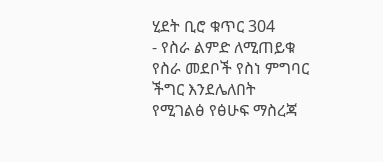ሂደት ቢሮ ቁጥር 304
- የስራ ልምድ ለሚጠይቁ የስራ መደቦች የስነ ምግባር ችግር እንደሌለበት የሚገልፅ የፅሁፍ ማስረጃ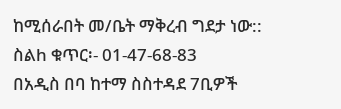ከሚሰራበት መ/ቤት ማቅረብ ግደታ ነው:: ስልh ቁጥር፡- 01-47-68-83
በአዲስ በባ ከተማ ስስተዳደ 7ቢዎች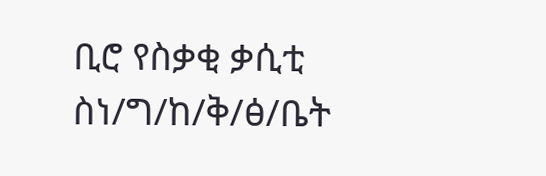ቢሮ የስቃቂ ቃሲቲ ስነ/ግ/ከ/ቅ/ፅ/ቤት